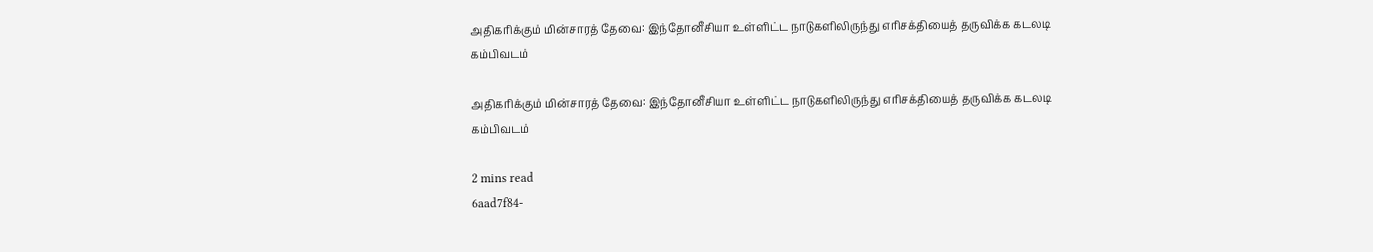அதிகரிக்கும் மின்சாரத் தேவை: இந்தோனீசியா உள்ளிட்ட நாடுகளிலிருந்து எரிசக்தியைத் தருவிக்க கடலடி கம்பிவடம்

அதிகரிக்கும் மின்சாரத் தேவை: இந்தோனீசியா உள்ளிட்ட நாடுகளிலிருந்து எரிசக்தியைத் தருவிக்க கடலடி கம்பிவடம்

2 mins read
6aad7f84-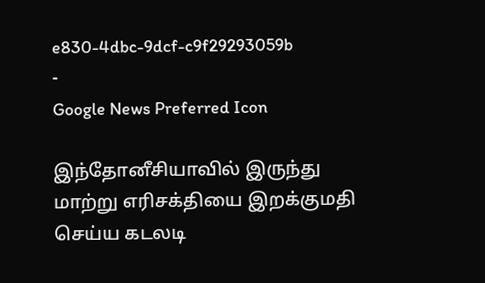e830-4dbc-9dcf-c9f29293059b
-
Google News Preferred Icon

இந்தோனீசியாவில் இருந்து மாற்று எரிசக்தியை இறக்குமதி செய்ய கடலடி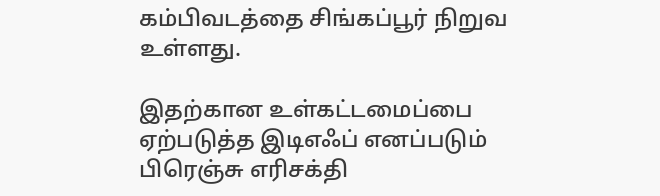கம்பிவடத்தை சிங்கப்பூர் நிறுவ உள்ளது.

இதற்கான உள்கட்டமைப்பை ஏற்படுத்த இடிஎஃப் எனப்படும் பிரெஞ்சு எரிசக்தி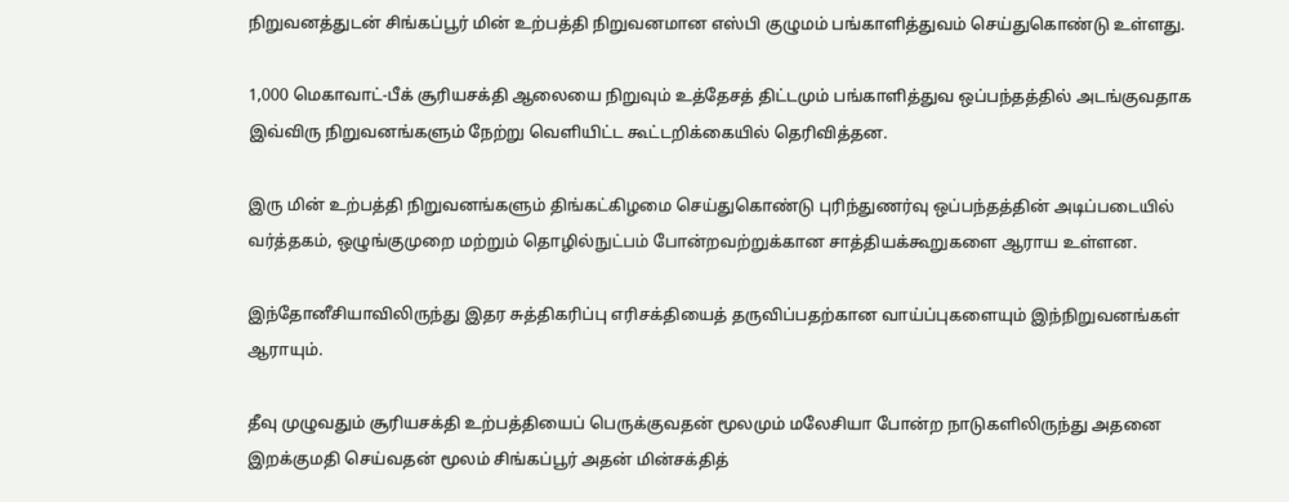நிறுவனத்துடன் சிங்கப்பூர் மின் உற்பத்தி நிறுவனமான எஸ்பி குழுமம் பங்காளித்துவம் செய்துகொண்டு உள்ளது.

1,000 மெகாவாட்-பீக் சூரியசக்தி ஆலையை நிறுவும் உத்தேசத் திட்டமும் பங்காளித்துவ ஒப்பந்தத்தில் அடங்குவதாக இவ்விரு நிறுவனங்களும் நேற்று வெளியிட்ட கூட்டறிக்கையில் தெரிவித்தன.

இரு மின் உற்பத்தி நிறுவனங்களும் திங்கட்கிழமை செய்துகொண்டு புரிந்துணர்வு ஒப்பந்தத்தின் அடிப்படையில் வர்த்தகம், ஒழுங்குமுறை மற்றும் தொழில்நுட்பம் போன்றவற்றுக்கான சாத்தியக்கூறுகளை ஆராய உள்ளன.

இந்தோனீசியாவிலிருந்து இதர சுத்திகரிப்பு எரிசக்தியைத் தருவிப்பதற்கான வாய்ப்புகளையும் இந்நிறுவனங்கள் ஆராயும்.

தீவு முழுவதும் சூரியசக்தி உற்பத்தியைப் பெருக்குவதன் மூலமும் மலேசியா போன்ற நாடுகளிலிருந்து அதனை இறக்குமதி செய்வதன் மூலம் சிங்கப்பூர் அதன் மின்சக்தித்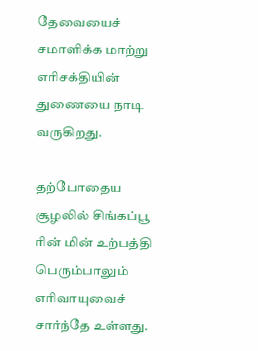தேவையைச் சமாளிக்க மாற்று எரிசக்தியின் துணையை நாடி வருகிறது.

தற்போதைய சூழலில் சிங்கப்பூ ரின் மின் உற்பத்தி பெரும்பாலும் எரிவாயுவைச் சார்ந்தே உள்ளது.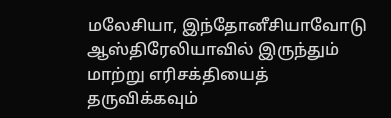மலேசியா, இந்தோனீசியாவோடு ஆஸ்திரேலியாவில் இருந்தும் மாற்று எரிசக்தியைத் தருவிக்கவும்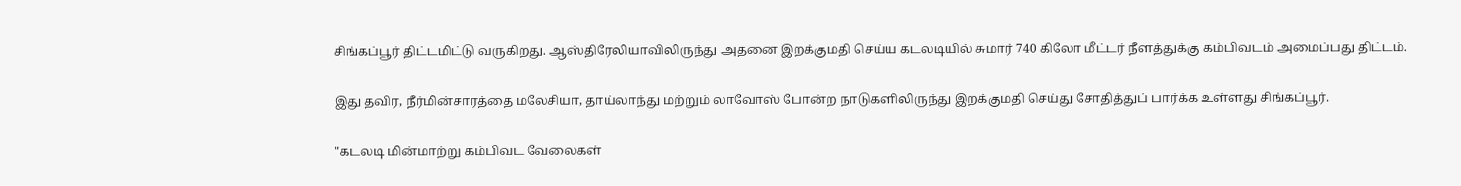சிங்கப்பூர் திட்டமிட்டு வருகிறது. ஆஸ்திரேலியாவிலிருந்து அதனை இறக்குமதி செய்ய கடலடியில் சுமார் 740 கிலோ மீட்டர் நீளத்துக்கு கம்பிவடம் அமைப்பது திட்டம்.

இது தவிர, நீர்மின்சாரத்தை மலேசியா, தாய்லாந்து மற்றும் லாவோஸ் போன்ற நாடுகளிலிருந்து இறக்குமதி செய்து சோதித்துப் பார்க்க உள்ளது சிங்கப்பூர்.

"கடலடி மின்மாற்று கம்பிவட வேலைகள்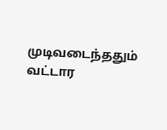முடிவடைந்ததும் வட்டார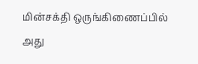மின்சக்தி ஒருங்கிணைப்பில் அது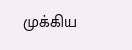முக்கிய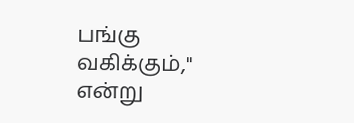பங்கு வகிக்கும்," என்று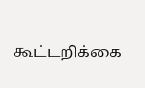கூட்டறிக்கை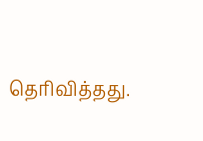தெரிவித்தது.